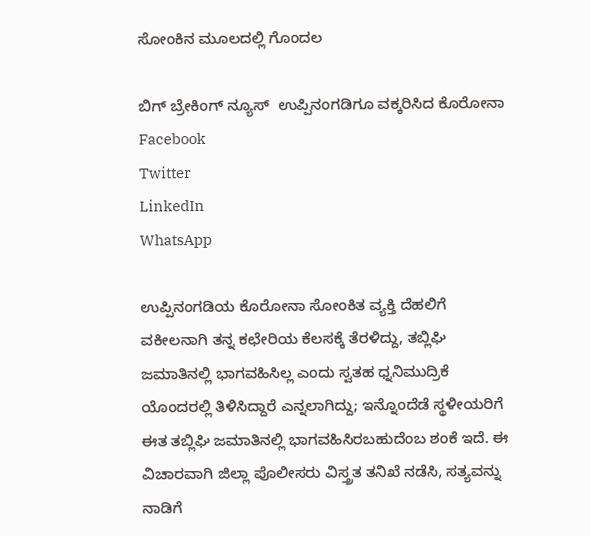ಸೋಂಕಿನ ಮೂಲದಲ್ಲಿ ಗೊಂದಲ

ಬಿಗ್ ಬ್ರೇಕಿಂಗ್ ನ್ಯೂಸ್  ಉಪ್ಪಿನಂಗಡಿಗೂ ವಕ್ಕರಿಸಿದ ಕೊರೋನಾ
Facebook
Twitter
LinkedIn
WhatsApp

ಉಪ್ಪಿನಂಗಡಿಯ ಕೊರೋನಾ ಸೋಂಕಿತ ವ್ಯಕ್ತಿ ದೆಹಲಿಗೆ ವಕೀಲನಾಗಿ ತನ್ನ ಕಛೇರಿಯ ಕೆಲಸಕ್ಕೆ ತೆರಳಿದ್ದು, ತಬ್ಲಿಘಿ ಜಮಾತಿನಲ್ಲಿ ಭಾಗವಹಿಸಿಲ್ಲ ಎಂದು ಸ್ವತಹ ಧ್ನನಿಮುದ್ರಿಕೆ ಯೊಂದರಲ್ಲಿ ತಿಳಿಸಿದ್ದಾರೆ ಎನ್ನಲಾಗಿದ್ದು; ಇನ್ನೊಂದೆಡೆ ಸ್ಥಳೀಯರಿಗೆ ಈತ ತಬ್ಲಿಘಿ ಜಮಾತಿನಲ್ಲಿ ಭಾಗವಹಿಸಿರಬಹುದೆಂಬ ಶಂಕೆ ಇದೆ. ಈ ವಿಚಾರವಾಗಿ ಜಿಲ್ಲಾ ಪೊಲೀಸರು ವಿಸ್ತ್ರತ ತನಿಖೆ ನಡೆಸಿ, ಸತ್ಯವನ್ನು ನಾಡಿಗೆ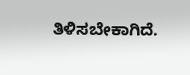ತಿಳಿಸಬೇಕಾಗಿದೆ.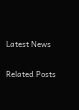Latest News

Related Posts